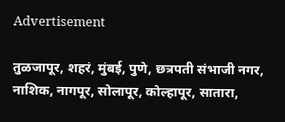Advertisement

तुळजापूर, शहरं, मुंबई, पुणे, छत्रपती संभाजी नगर, नाशिक, नागपूर, सोलापूर, कोल्हापूर, सातारा,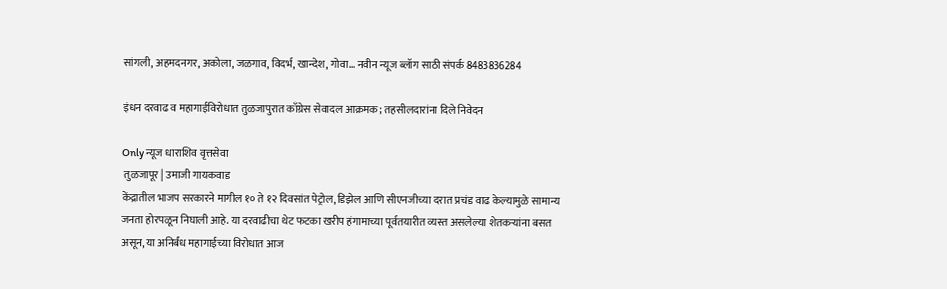सांगली, अहमदनगर, अकोला, जळगाव, विदर्भ, खान्देश, गोवा... नवीन न्यूज ब्लॉग साठी संपर्क 8483836284

इंधन दरवाढ व महागाईविरोधात तुळजापुरात काँग्रेस सेवादल आक्रमक; तहसीलदारांना दिले निवेदन

Only न्यूज धाराशिव वृत्तसेवा
 तुळजापूर | उमाजी गायकवाड
केंद्रातील भाजप सरकारने मागील १० ते १२ दिवसांत पेट्रोल, डिझेल आणि सीएनजीच्या दरात प्रचंड वाढ केल्यामुळे सामान्य जनता होरपळून निघाली आहे. या दरवाढीचा थेट फटका खरीप हंगामाच्या पूर्वतयारीत व्यस्त असलेल्या शेतकऱ्यांना बसत असून, या अनिर्बंध महागाईच्या विरोधात आज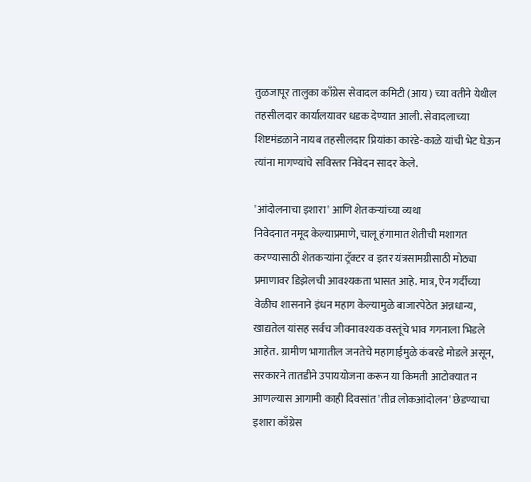तुळजापूर तालुका काँग्रेस सेवादल कमिटी (आय) च्या वतीने येथील तहसीलदार कार्यालयावर धडक देण्यात आली. सेवादलाच्या शिष्टमंडळाने नायब तहसीलदार प्रियांका कारंडे-काळे यांची भेट घेऊन त्यांना मागण्यांचे सविस्तर निवेदन सादर केले.

'आंदोलनाचा इशारा' आणि शेतकऱ्यांच्या व्यथा
निवेदनात नमूद केल्याप्रमाणे, चालू हंगामात शेतीची मशागत करण्यासाठी शेतकऱ्यांना ट्रॅक्टर व इतर यंत्रसामग्रीसाठी मोठ्या प्रमाणावर डिझेलची आवश्यकता भासत आहे. मात्र, ऐन गर्दीच्या वेळीच शासनाने इंधन महाग केल्यामुळे बाजारपेठेत अन्नधान्य, खाद्यतेल यांसह सर्वच जीवनावश्यक वस्तूंचे भाव गगनाला भिडले आहेत. ग्रामीण भागातील जनतेचे महागाईमुळे कंबरडे मोडले असून, सरकारने तातडीने उपाययोजना करून या किमती आटोक्यात न आणल्यास आगामी काही दिवसांत 'तीव्र लोकआंदोलन' छेडण्याचा इशारा काँग्रेस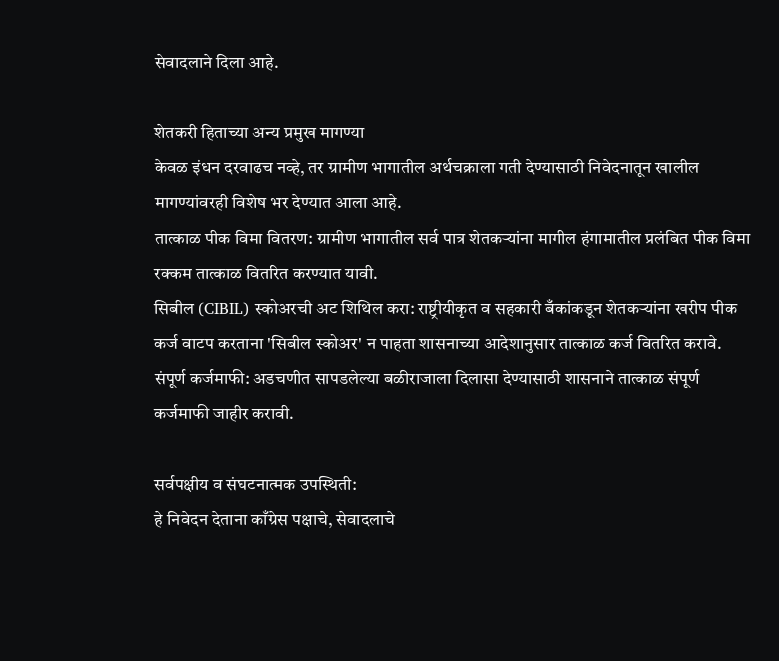सेवादलाने दिला आहे.

शेतकरी हिताच्या अन्य प्रमुख मागण्या
केवळ इंधन दरवाढच नव्हे, तर ग्रामीण भागातील अर्थचक्राला गती देण्यासाठी निवेदनातून खालील मागण्यांवरही विशेष भर देण्यात आला आहे.
तात्काळ पीक विमा वितरण: ग्रामीण भागातील सर्व पात्र शेतकऱ्यांना मागील हंगामातील प्रलंबित पीक विमा रक्कम तात्काळ वितरित करण्यात यावी.
सिबील (CIBIL) स्कोअरची अट शिथिल करा: राष्ट्रीयीकृत व सहकारी बँकांकडून शेतकऱ्यांना खरीप पीक कर्ज वाटप करताना 'सिबील स्कोअर' न पाहता शासनाच्या आदेशानुसार तात्काळ कर्ज वितरित करावे.
संपूर्ण कर्जमाफी: अडचणीत सापडलेल्या बळीराजाला दिलासा देण्यासाठी शासनाने तात्काळ संपूर्ण कर्जमाफी जाहीर करावी.

सर्वपक्षीय व संघटनात्मक उपस्थिती:
हे निवेदन देताना काँग्रेस पक्षाचे, सेवादलाचे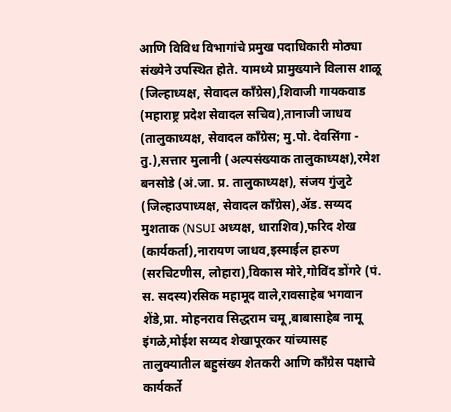आणि विविध विभागांचे प्रमुख पदाधिकारी मोठ्या संख्येने उपस्थित होते. यामध्ये प्रामुख्याने विलास शाळू (जिल्हाध्यक्ष, सेवादल काँग्रेस),शिवाजी गायकवाड (महाराष्ट्र प्रदेश सेवादल सचिव),तानाजी जाधव (तालुकाध्यक्ष, सेवादल काँग्रेस; मु.पो. देवसिंगा - तु.),सत्तार मुलानी (अल्पसंख्याक तालुकाध्यक्ष),रमेश बनसोडे (अं.जा. प्र. तालुकाध्यक्ष), संजय गुंजुटे (जिल्हाउपाध्यक्ष, सेवादल काँग्रेस),ॲड. सय्यद मुशताक (NSUI अध्यक्ष, धाराशिव),फरिद शेख (कार्यकर्ता),नारायण जाधव,इस्माईल हारुण (सरचिटणीस, लोहारा),विकास मोरे,गोविंद डोंगरे (पं. स. सदस्य)रसिक महामूद वाले,रावसाहेब भगवान शेंडे,प्रा. मोहनराव सिद्धराम चमू,बाबासाहेब नामू इंगळे,मोईश सय्यद शेखापूरकर यांच्यासह तालुक्यातील बहुसंख्य शेतकरी आणि काँग्रेस पक्षाचे कार्यकर्ते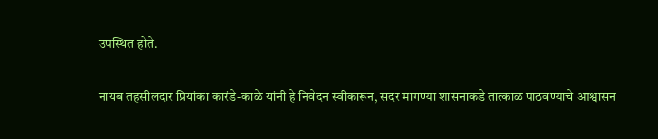उपस्थित होते.

नायब तहसीलदार प्रियांका कारंडे-काळे यांनी हे निवेदन स्वीकारून, सदर मागण्या शासनाकडे तात्काळ पाठवण्याचे आश्वासन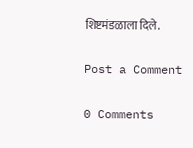शिष्टमंडळाला दिले.

Post a Comment

0 Comments